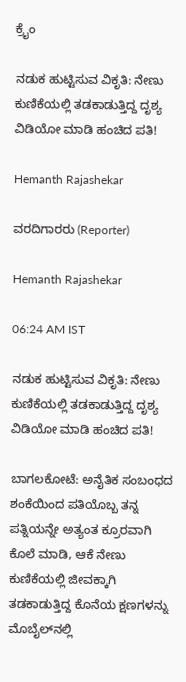ಕ್ರೈಂ

ನಡುಕ ಹುಟ್ಟಿಸುವ ವಿಕೃತಿ: ನೇಣು ಕುಣಿಕೆಯಲ್ಲಿ ತಡಕಾಡುತ್ತಿದ್ದ ದೃಶ್ಯ ವಿಡಿಯೋ ಮಾಡಿ ಹಂಚಿದ ಪತಿ!

Hemanth Rajashekar

ವರದಿಗಾರರು (Reporter)

Hemanth Rajashekar

06:24 AM IST

ನಡುಕ ಹುಟ್ಟಿಸುವ ವಿಕೃತಿ: ನೇಣು ಕುಣಿಕೆಯಲ್ಲಿ ತಡಕಾಡುತ್ತಿದ್ದ ದೃಶ್ಯ ವಿಡಿಯೋ ಮಾಡಿ ಹಂಚಿದ ಪತಿ!

ಬಾಗಲಕೋಟೆ: ಅನೈತಿಕ ಸಂಬಂಧದ ಶಂಕೆಯಿಂದ ಪತಿಯೊಬ್ಬ ತನ್ನ ಪತ್ನಿಯನ್ನೇ ಅತ್ಯಂತ ಕ್ರೂರವಾಗಿ ಕೊಲೆ ಮಾಡಿ, ಆಕೆ ನೇಣು ಕುಣಿಕೆಯಲ್ಲಿ ಜೀವಕ್ಕಾಗಿ ತಡಕಾಡುತ್ತಿದ್ದ ಕೊನೆಯ ಕ್ಷಣಗಳನ್ನು ಮೊಬೈಲ್‌ನಲ್ಲಿ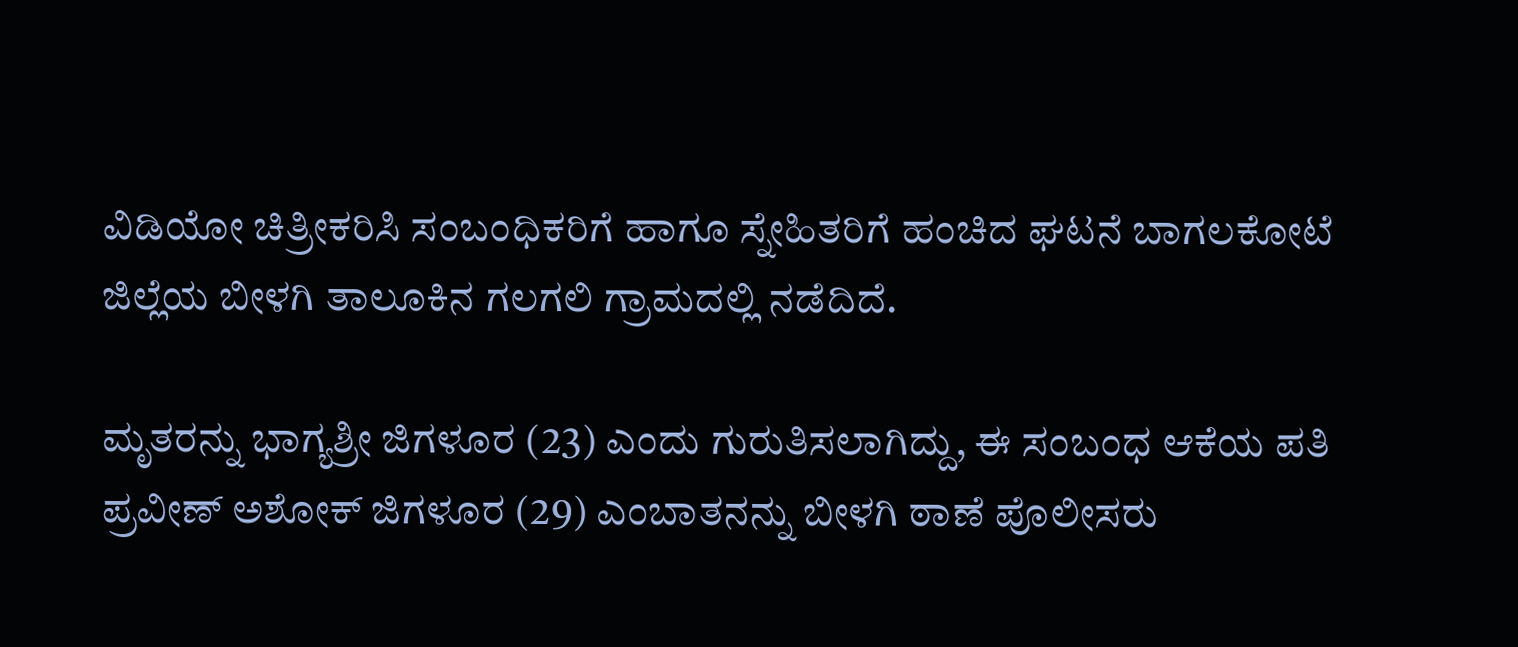ವಿಡಿಯೋ ಚಿತ್ರೀಕರಿಸಿ ಸಂಬಂಧಿಕರಿಗೆ ಹಾಗೂ ಸ್ನೇಹಿತರಿಗೆ ಹಂಚಿದ ಘಟನೆ ಬಾಗಲಕೋಟೆ ಜಿಲ್ಲೆಯ ಬೀಳಗಿ ತಾಲೂಕಿನ ಗಲಗಲಿ ಗ್ರಾಮದಲ್ಲಿ ನಡೆದಿದೆ.

ಮೃತರನ್ನು ಭಾಗ್ಯಶ್ರೀ ಜಿಗಳೂರ (23) ಎಂದು ಗುರುತಿಸಲಾಗಿದ್ದು, ಈ ಸಂಬಂಧ ಆಕೆಯ ಪತಿ ಪ್ರವೀಣ್ ಅಶೋಕ್ ಜಿಗಳೂರ (29) ಎಂಬಾತನನ್ನು ಬೀಳಗಿ ಠಾಣೆ ಪೊಲೀಸರು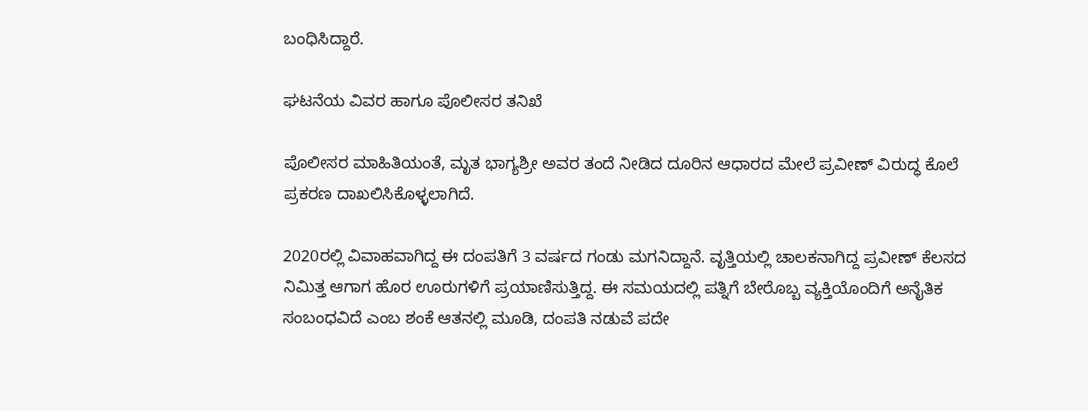ಬಂಧಿಸಿದ್ದಾರೆ.

ಘಟನೆಯ ವಿವರ ಹಾಗೂ ಪೊಲೀಸರ ತನಿಖೆ

ಪೊಲೀಸರ ಮಾಹಿತಿಯಂತೆ, ಮೃತ ಭಾಗ್ಯಶ್ರೀ ಅವರ ತಂದೆ ನೀಡಿದ ದೂರಿನ ಆಧಾರದ ಮೇಲೆ ಪ್ರವೀಣ್ ವಿರುದ್ಧ ಕೊಲೆ ಪ್ರಕರಣ ದಾಖಲಿಸಿಕೊಳ್ಳಲಾಗಿದೆ.

2020ರಲ್ಲಿ ವಿವಾಹವಾಗಿದ್ದ ಈ ದಂಪತಿಗೆ 3 ವರ್ಷದ ಗಂಡು ಮಗನಿದ್ದಾನೆ. ವೃತ್ತಿಯಲ್ಲಿ ಚಾಲಕನಾಗಿದ್ದ ಪ್ರವೀಣ್ ಕೆಲಸದ ನಿಮಿತ್ತ ಆಗಾಗ ಹೊರ ಊರುಗಳಿಗೆ ಪ್ರಯಾಣಿಸುತ್ತಿದ್ದ. ಈ ಸಮಯದಲ್ಲಿ ಪತ್ನಿಗೆ ಬೇರೊಬ್ಬ ವ್ಯಕ್ತಿಯೊಂದಿಗೆ ಅನೈತಿಕ ಸಂಬಂಧವಿದೆ ಎಂಬ ಶಂಕೆ ಆತನಲ್ಲಿ ಮೂಡಿ, ದಂಪತಿ ನಡುವೆ ಪದೇ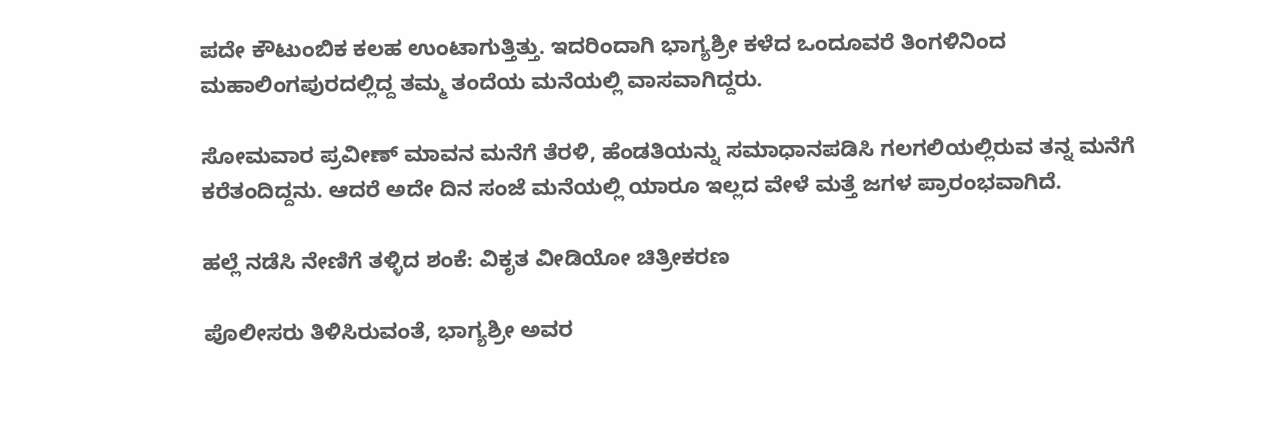ಪದೇ ಕೌಟುಂಬಿಕ ಕಲಹ ಉಂಟಾಗುತ್ತಿತ್ತು. ಇದರಿಂದಾಗಿ ಭಾಗ್ಯಶ್ರೀ ಕಳೆದ ಒಂದೂವರೆ ತಿಂಗಳಿನಿಂದ ಮಹಾಲಿಂಗಪುರದಲ್ಲಿದ್ದ ತಮ್ಮ ತಂದೆಯ ಮನೆಯಲ್ಲಿ ವಾಸವಾಗಿದ್ದರು.

ಸೋಮವಾರ ಪ್ರವೀಣ್ ಮಾವನ ಮನೆಗೆ ತೆರಳಿ, ಹೆಂಡತಿಯನ್ನು ಸಮಾಧಾನಪಡಿಸಿ ಗಲಗಲಿಯಲ್ಲಿರುವ ತನ್ನ ಮನೆಗೆ ಕರೆತಂದಿದ್ದನು. ಆದರೆ ಅದೇ ದಿನ ಸಂಜೆ ಮನೆಯಲ್ಲಿ ಯಾರೂ ಇಲ್ಲದ ವೇಳೆ ಮತ್ತೆ ಜಗಳ ಪ್ರಾರಂಭವಾಗಿದೆ.

ಹಲ್ಲೆ ನಡೆಸಿ ನೇಣಿಗೆ ತಳ್ಳಿದ ಶಂಕೆ: ವಿಕೃತ ವೀಡಿಯೋ ಚಿತ್ರೀಕರಣ

ಪೊಲೀಸರು ತಿಳಿಸಿರುವಂತೆ, ಭಾಗ್ಯಶ್ರೀ ಅವರ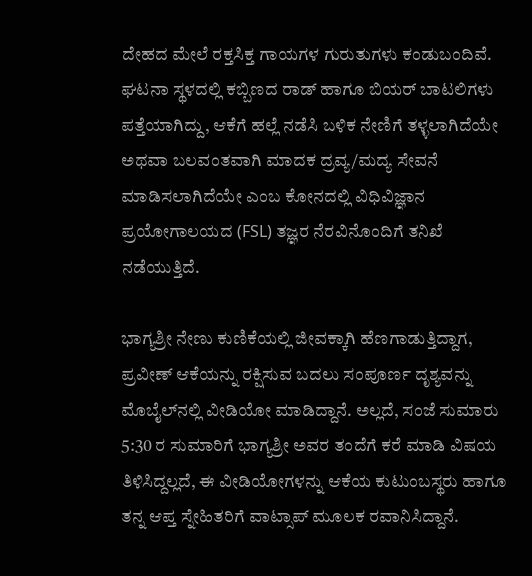ದೇಹದ ಮೇಲೆ ರಕ್ತಸಿಕ್ತ ಗಾಯಗಳ ಗುರುತುಗಳು ಕಂಡುಬಂದಿವೆ. ಘಟನಾ ಸ್ಥಳದಲ್ಲಿ ಕಬ್ಬಿಣದ ರಾಡ್ ಹಾಗೂ ಬಿಯರ್ ಬಾಟಲಿಗಳು ಪತ್ತೆಯಾಗಿದ್ದು, ಆಕೆಗೆ ಹಲ್ಲೆ ನಡೆಸಿ ಬಳಿಕ ನೇಣಿಗೆ ತಳ್ಳಲಾಗಿದೆಯೇ ಅಥವಾ ಬಲವಂತವಾಗಿ ಮಾದಕ ದ್ರವ್ಯ/ಮದ್ಯ ಸೇವನೆ ಮಾಡಿಸಲಾಗಿದೆಯೇ ಎಂಬ ಕೋನದಲ್ಲಿ ವಿಧಿವಿಜ್ಞಾನ ಪ್ರಯೋಗಾಲಯದ (FSL) ತಜ್ಞರ ನೆರವಿನೊಂದಿಗೆ ತನಿಖೆ ನಡೆಯುತ್ತಿದೆ.

ಭಾಗ್ಯಶ್ರೀ ನೇಣು ಕುಣಿಕೆಯಲ್ಲಿ ಜೀವಕ್ಕಾಗಿ ಹೆಣಗಾಡುತ್ತಿದ್ದಾಗ, ಪ್ರವೀಣ್ ಆಕೆಯನ್ನು ರಕ್ಷಿಸುವ ಬದಲು ಸಂಪೂರ್ಣ ದೃಶ್ಯವನ್ನು ಮೊಬೈಲ್‌ನಲ್ಲಿ ವೀಡಿಯೋ ಮಾಡಿದ್ದಾನೆ. ಅಲ್ಲದೆ, ಸಂಜೆ ಸುಮಾರು 5:30 ರ ಸುಮಾರಿಗೆ ಭಾಗ್ಯಶ್ರೀ ಅವರ ತಂದೆಗೆ ಕರೆ ಮಾಡಿ ವಿಷಯ ತಿಳಿಸಿದ್ದಲ್ಲದೆ, ಈ ವೀಡಿಯೋಗಳನ್ನು ಆಕೆಯ ಕುಟುಂಬಸ್ಥರು ಹಾಗೂ ತನ್ನ ಆಪ್ತ ಸ್ನೇಹಿತರಿಗೆ ವಾಟ್ಸಾಪ್ ಮೂಲಕ ರವಾನಿಸಿದ್ದಾನೆ.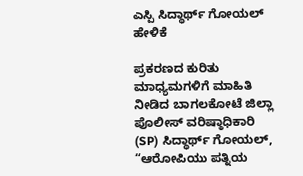ಎಸ್ಪಿ ಸಿದ್ಧಾರ್ಥ್ ಗೋಯಲ್ ಹೇಳಿಕೆ

ಪ್ರಕರಣದ ಕುರಿತು ಮಾಧ್ಯಮಗಳಿಗೆ ಮಾಹಿತಿ ನೀಡಿದ ಬಾಗಲಕೋಟೆ ಜಿಲ್ಲಾ ಪೊಲೀಸ್ ವರಿಷ್ಠಾಧಿಕಾರಿ (SP) ಸಿದ್ಧಾರ್ಥ್ ಗೋಯಲ್, “ಆರೋಪಿಯು ಪತ್ನಿಯ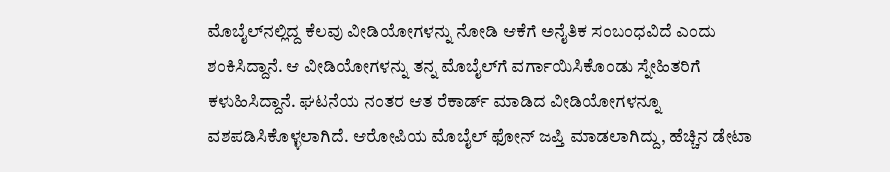ಮೊಬೈಲ್‌ನಲ್ಲಿದ್ದ ಕೆಲವು ವೀಡಿಯೋಗಳನ್ನು ನೋಡಿ ಆಕೆಗೆ ಅನೈತಿಕ ಸಂಬಂಧವಿದೆ ಎಂದು ಶಂಕಿಸಿದ್ದಾನೆ. ಆ ವೀಡಿಯೋಗಳನ್ನು ತನ್ನ ಮೊಬೈಲ್‌ಗೆ ವರ್ಗಾಯಿಸಿಕೊಂಡು ಸ್ನೇಹಿತರಿಗೆ ಕಳುಹಿಸಿದ್ದಾನೆ. ಘಟನೆಯ ನಂತರ ಆತ ರೆಕಾರ್ಡ್ ಮಾಡಿದ ವೀಡಿಯೋಗಳನ್ನೂ ವಶಪಡಿಸಿಕೊಳ್ಳಲಾಗಿದೆ. ಆರೋಪಿಯ ಮೊಬೈಲ್ ಫೋನ್ ಜಪ್ತಿ ಮಾಡಲಾಗಿದ್ದು, ಹೆಚ್ಚಿನ ಡೇಟಾ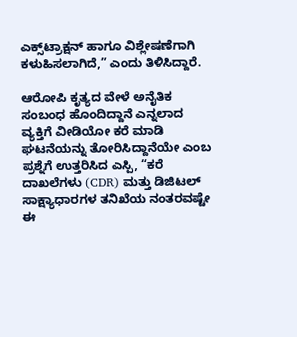ಎಕ್ಸ್‌ಟ್ರಾಕ್ಷನ್ ಹಾಗೂ ವಿಶ್ಲೇಷಣೆಗಾಗಿ ಕಳುಹಿಸಲಾಗಿದೆ,” ಎಂದು ತಿಳಿಸಿದ್ದಾರೆ.

ಆರೋಪಿ ಕೃತ್ಯದ ವೇಳೆ ಅನೈತಿಕ ಸಂಬಂಧ ಹೊಂದಿದ್ದಾನೆ ಎನ್ನಲಾದ ವ್ಯಕ್ತಿಗೆ ವೀಡಿಯೋ ಕರೆ ಮಾಡಿ ಘಟನೆಯನ್ನು ತೋರಿಸಿದ್ದಾನೆಯೇ ಎಂಬ ಪ್ರಶ್ನೆಗೆ ಉತ್ತರಿಸಿದ ಎಸ್ಪಿ, “ಕರೆ ದಾಖಲೆಗಳು (CDR) ಮತ್ತು ಡಿಜಿಟಲ್ ಸಾಕ್ಷ್ಯಾಧಾರಗಳ ತನಿಖೆಯ ನಂತರವಷ್ಟೇ ಈ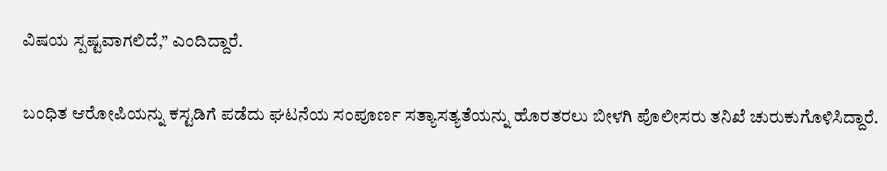ವಿಷಯ ಸ್ಪಷ್ಟವಾಗಲಿದೆ,” ಎಂದಿದ್ದಾರೆ.

ಬಂಧಿತ ಆರೋಪಿಯನ್ನು ಕಸ್ಟಡಿಗೆ ಪಡೆದು ಘಟನೆಯ ಸಂಪೂರ್ಣ ಸತ್ಯಾಸತ್ಯತೆಯನ್ನು ಹೊರತರಲು ಬೀಳಗಿ ಪೊಲೀಸರು ತನಿಖೆ ಚುರುಕುಗೊಳಿಸಿದ್ದಾರೆ.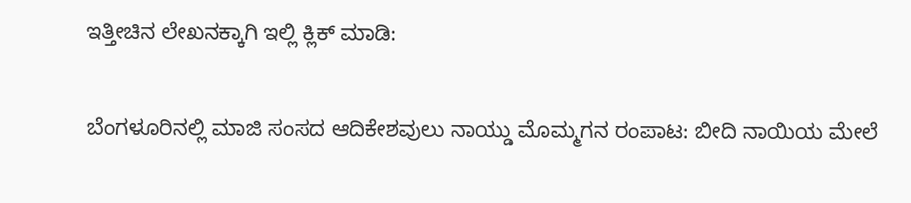ಇತ್ತೀಚಿನ ಲೇಖನಕ್ಕಾಗಿ ಇಲ್ಲಿ ಕ್ಲಿಕ್ ಮಾಡಿ:

ಬೆಂಗಳೂರಿನಲ್ಲಿ ಮಾಜಿ ಸಂಸದ ಆದಿಕೇಶವುಲು ನಾಯ್ಡು ಮೊಮ್ಮಗನ ರಂಪಾಟ: ಬೀದಿ ನಾಯಿಯ ಮೇಲೆ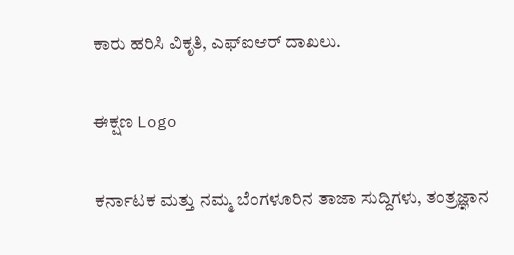ಕಾರು ಹರಿಸಿ ವಿಕೃತಿ, ಎಫ್‌ಐಆರ್ ದಾಖಲು.

ಈಕ್ಷಣ Logo

ಕರ್ನಾಟಕ ಮತ್ತು ನಮ್ಮ ಬೆಂಗಳೂರಿನ ತಾಜಾ ಸುದ್ದಿಗಳು, ತಂತ್ರಜ್ಞಾನ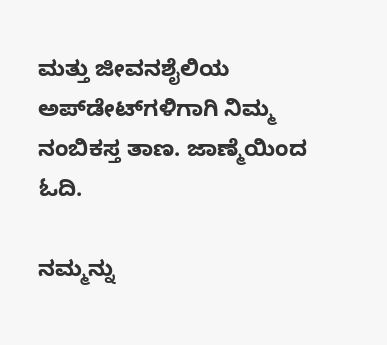ಮತ್ತು ಜೀವನಶೈಲಿಯ ಅಪ್‌ಡೇಟ್‌ಗಳಿಗಾಗಿ ನಿಮ್ಮ ನಂಬಿಕಸ್ತ ತಾಣ. ಜಾಣ್ಮೆಯಿಂದ ಓದಿ.

ನಮ್ಮನ್ನು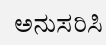ಅನುಸರಿಸಿ